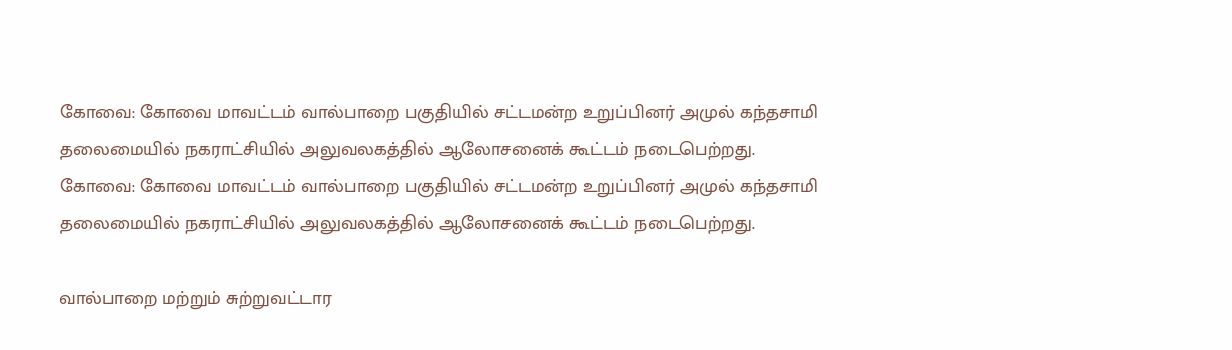கோவை: கோவை மாவட்டம் வால்பாறை பகுதியில் சட்டமன்ற உறுப்பினர் அமுல் கந்தசாமி தலைமையில் நகராட்சியில் அலுவலகத்தில் ஆலோசனைக் கூட்டம் நடைபெற்றது.
கோவை: கோவை மாவட்டம் வால்பாறை பகுதியில் சட்டமன்ற உறுப்பினர் அமுல் கந்தசாமி தலைமையில் நகராட்சியில் அலுவலகத்தில் ஆலோசனைக் கூட்டம் நடைபெற்றது.

வால்பாறை மற்றும் சுற்றுவட்டார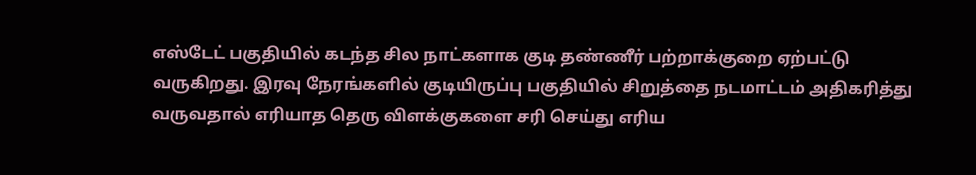எஸ்டேட் பகுதியில் கடந்த சில நாட்களாக குடி தண்ணீர் பற்றாக்குறை ஏற்பட்டு வருகிறது. இரவு நேரங்களில் குடியிருப்பு பகுதியில் சிறுத்தை நடமாட்டம் அதிகரித்து வருவதால் எரியாத தெரு விளக்குகளை சரி செய்து எரிய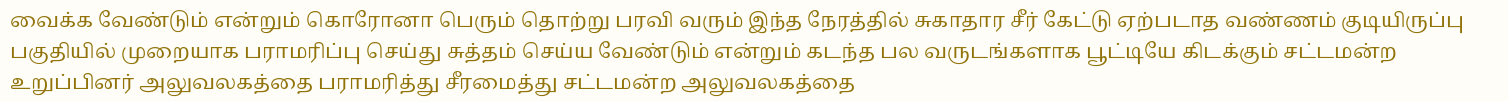வைக்க வேண்டும் என்றும் கொரோனா பெரும் தொற்று பரவி வரும் இந்த நேரத்தில் சுகாதார சீர் கேட்டு ஏற்படாத வண்ணம் குடியிருப்பு பகுதியில் முறையாக பராமரிப்பு செய்து சுத்தம் செய்ய வேண்டும் என்றும் கடந்த பல வருடங்களாக பூட்டியே கிடக்கும் சட்டமன்ற உறுப்பினர் அலுவலகத்தை பராமரித்து சீரமைத்து சட்டமன்ற அலுவலகத்தை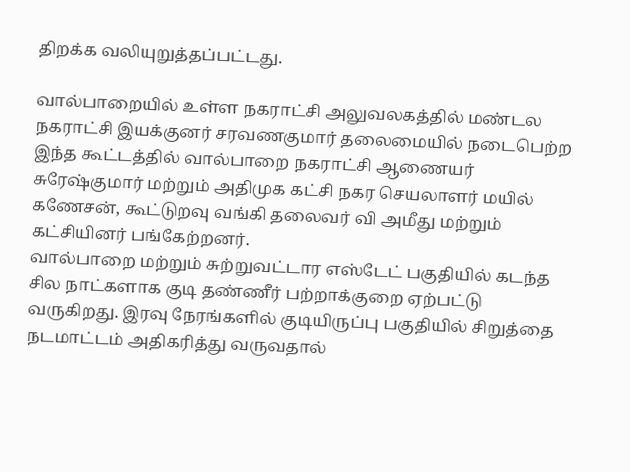திறக்க வலியுறுத்தப்பட்டது.

வால்பாறையில் உள்ள நகராட்சி அலுவலகத்தில் மண்டல நகராட்சி இயக்குனர் சரவணகுமார் தலைமையில் நடைபெற்ற இந்த கூட்டத்தில் வால்பாறை நகராட்சி ஆணையர் சுரேஷ்குமார் மற்றும் அதிமுக கட்சி நகர செயலாளர் மயில் கணேசன், கூட்டுறவு வங்கி தலைவர் வி அமீது மற்றும் கட்சியினர் பங்கேற்றனர்.
வால்பாறை மற்றும் சுற்றுவட்டார எஸ்டேட் பகுதியில் கடந்த சில நாட்களாக குடி தண்ணீர் பற்றாக்குறை ஏற்பட்டு வருகிறது. இரவு நேரங்களில் குடியிருப்பு பகுதியில் சிறுத்தை நடமாட்டம் அதிகரித்து வருவதால்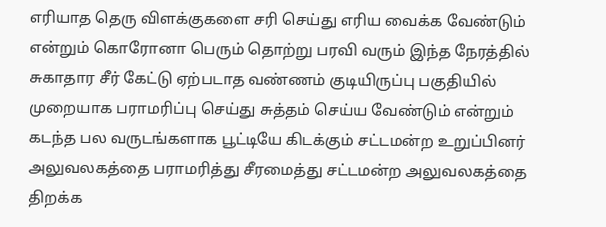எரியாத தெரு விளக்குகளை சரி செய்து எரிய வைக்க வேண்டும் என்றும் கொரோனா பெரும் தொற்று பரவி வரும் இந்த நேரத்தில் சுகாதார சீர் கேட்டு ஏற்படாத வண்ணம் குடியிருப்பு பகுதியில் முறையாக பராமரிப்பு செய்து சுத்தம் செய்ய வேண்டும் என்றும் கடந்த பல வருடங்களாக பூட்டியே கிடக்கும் சட்டமன்ற உறுப்பினர் அலுவலகத்தை பராமரித்து சீரமைத்து சட்டமன்ற அலுவலகத்தை திறக்க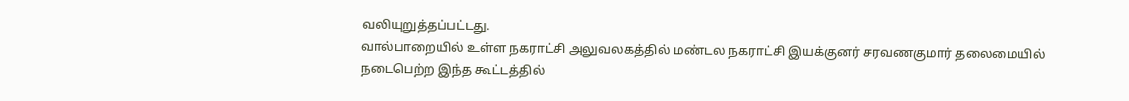வலியுறுத்தப்பட்டது.
வால்பாறையில் உள்ள நகராட்சி அலுவலகத்தில் மண்டல நகராட்சி இயக்குனர் சரவணகுமார் தலைமையில் நடைபெற்ற இந்த கூட்டத்தில்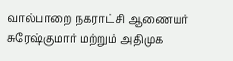வால்பாறை நகராட்சி ஆணையர் சுரேஷ்குமார் மற்றும் அதிமுக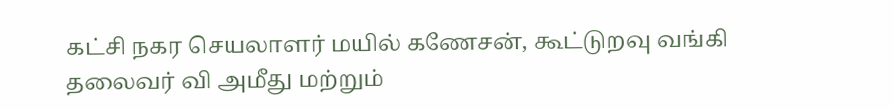கட்சி நகர செயலாளர் மயில் கணேசன், கூட்டுறவு வங்கி தலைவர் வி அமீது மற்றும்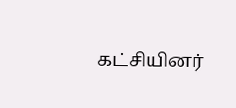கட்சியினர்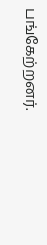பங்கேற்றனர்.